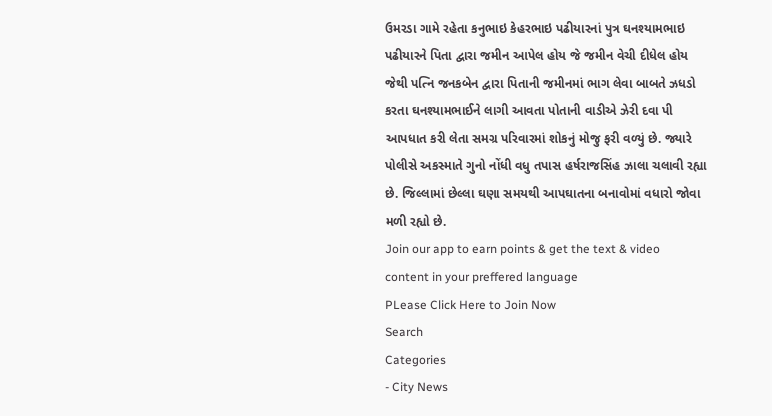ઉમરડા ગામે રહેતા કનુભાઇ કેહરભાઇ પઢીયારનાં પુત્ર ઘનશ્યામભાઇ પઢીયારને પિતા દ્વારા જમીન આપેલ હોય જે જમીન વેચી દીધેલ હોય જેથી પત્નિ જનકબેન દ્વારા પિતાની જમીનમાં ભાગ લેવા બાબતે ઝધડો કરતા ઘનશ્યામભાઈને લાગી આવતા પોતાની વાડીએ ઝેરી દવા પી આપધાત કરી લેતા સમગ્ર પરિવારમાં શોકનું મોજુ ફરી વળ્યું છે. જ્યારે પોલીસે અકસ્માતે ગુનો નોંધી વધુ તપાસ હર્ષરાજસિંહ ઝાલા ચલાવી રહ્યા છે. જિલ્લામાં છેલ્લા ઘણા સમયથી આપઘાતના બનાવોમાં વધારો જોવા મળી રહ્યો છે.
Join our app to earn points & get the text & video content in your preffered language
PLease Click Here to Join Now
Search
Categories
- City News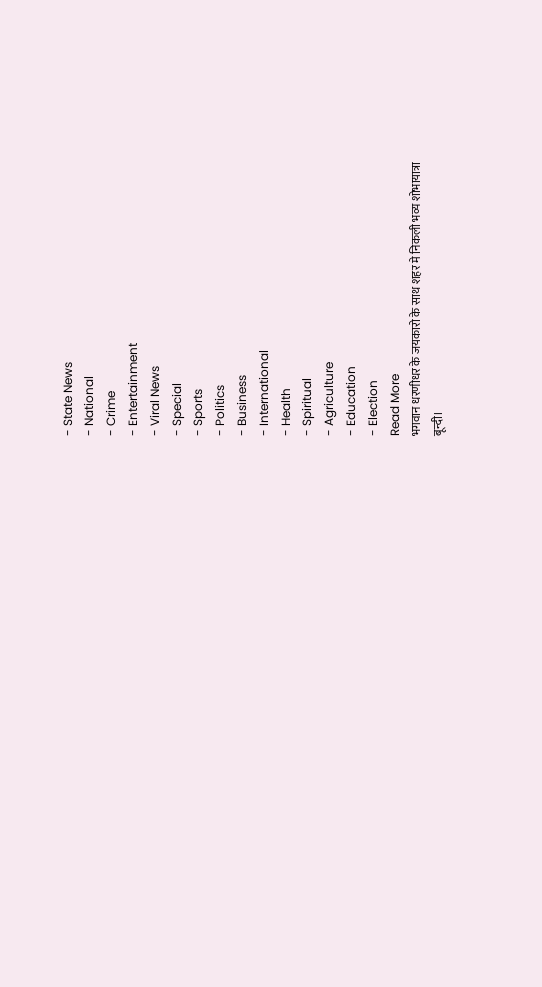- State News
- National
- Crime
- Entertainment
- Viral News
- Special
- Sports
- Politics
- Business
- International
- Health
- Spiritual
- Agriculture
- Education
- Election
Read More
भगवान धरणीधर के जयकारो के साथ शहर मे निकली भव्य शोभायात्रा
बून्दी।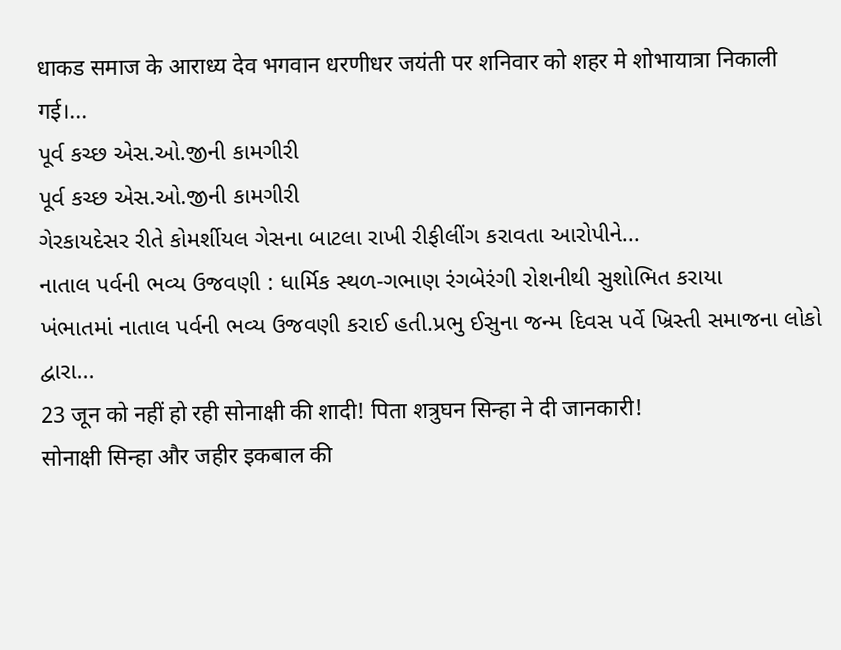धाकड समाज के आराध्य देव भगवान धरणीधर जयंती पर शनिवार को शहर मे शोभायात्रा निकाली गई।...
પૂર્વ કચ્છ એસ.ઓ.જીની કામગીરી
પૂર્વ કચ્છ એસ.ઓ.જીની કામગીરી
ગેરકાયદેસર રીતે કોમર્શીયલ ગેસના બાટલા રાખી રીફીલીંગ કરાવતા આરોપીને...
નાતાલ પર્વની ભવ્ય ઉજવણી : ધાર્મિક સ્થળ-ગભાણ રંગબેરંગી રોશનીથી સુશોભિત કરાયા
ખંભાતમાં નાતાલ પર્વની ભવ્ય ઉજવણી કરાઈ હતી.પ્રભુ ઈસુના જન્મ દિવસ પર્વે ખ્રિસ્તી સમાજના લોકો દ્વારા...
23 जून को नहीं हो रही सोनाक्षी की शादी! पिता शत्रुघन सिन्हा ने दी जानकारी!
सोनाक्षी सिन्हा और जहीर इकबाल की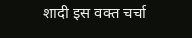शादी इस वक्त चर्चा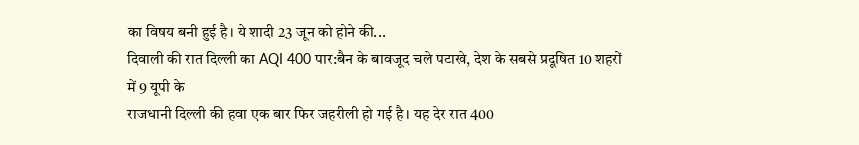का विषय बनी हुई है। ये शादी 23 जून को होने की...
दिवाली की रात दिल्ली का AQI 400 पार:बैन के बावजूद चले पटाखे, देश के सबसे प्रदूषित 10 शहरों में 9 यूपी के
राजधानी दिल्ली की हवा एक बार फिर जहरीली हो गई है। यह देर रात 400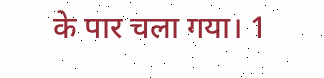के पार चला गया। 1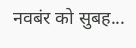नवबंर को सुबह...